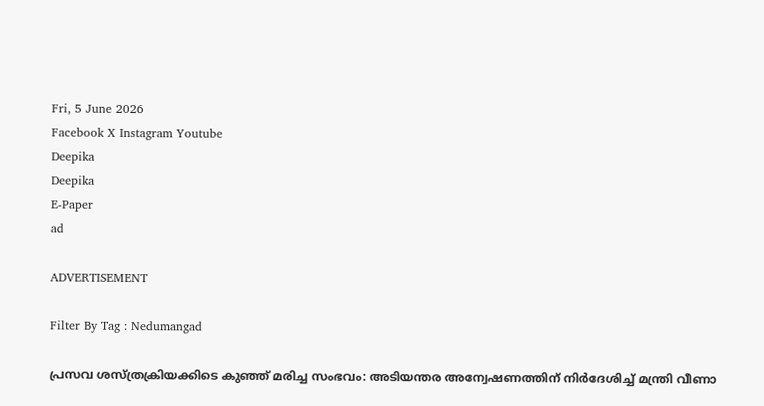Fri, 5 June 2026
Facebook X Instagram Youtube
Deepika
Deepika
E-Paper
ad

ADVERTISEMENT

Filter By Tag : Nedumangad

പ്രസവ ശസ്ത്രക്രിയക്കിടെ കുഞ്ഞ് മരിച്ച സംഭവം: അടിയന്തര അന്വേഷണത്തിന് നിർദേശിച്ച് മന്ത്രി വീണാ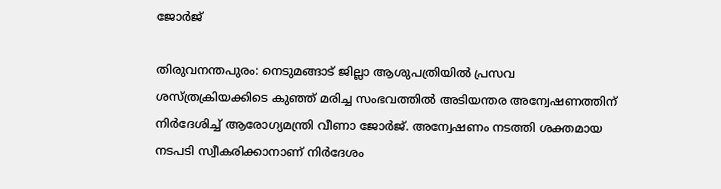ജോർജ്

തിരുവനന്തപുരം: നെടുമങ്ങാട് ജില്ലാ ആശുപത്രിയിൽ പ്രസവ ശസ്ത്രക്രിയക്കിടെ കുഞ്ഞ് മരിച്ച സംഭവത്തിൽ അടിയന്തര അന്വേഷണത്തിന് നിർദേശിച്ച് ആരോഗ്യമന്ത്രി വീണാ ജോർജ്. അന്വേഷണം നടത്തി ശക്തമായ നടപടി സ്വീകരിക്കാനാണ് നിർദേശം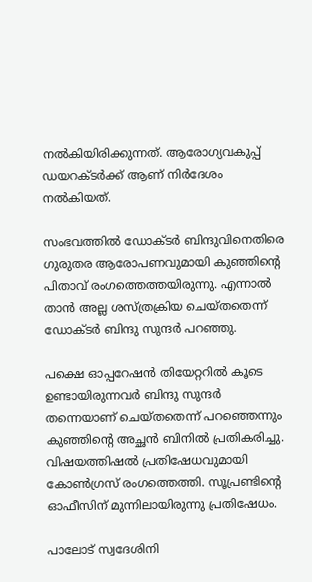നൽകിയിരിക്കുന്നത്. ആരോഗ്യവകുപ്പ് ഡയറക്ടർക്ക് ആണ് നിർദേശം നൽകിയത്.

സംഭവത്തിൽ ഡോക്ടർ ബിന്ദുവിനെതിരെ ഗുരുതര ആരോപണവുമായി കുഞ്ഞിന്‍റെ പിതാവ് രംഗത്തെത്തയിരുന്നു. എന്നാൽ താൻ അല്ല ശസ്ത്രക്രിയ ചെയ്തതെന്ന് ഡോക്ടർ ബിന്ദു സുന്ദർ പറഞ്ഞു.

പക്ഷെ ഓപ്പറേഷൻ തിയേറ്ററിൽ കൂടെ ഉണ്ടായിരുന്നവർ ബിന്ദു സുന്ദർ തന്നെയാണ് ചെയ്തതെന്ന് പറഞ്ഞെന്നും കുഞ്ഞിന്‍റെ അച്ഛൻ ബിനിൽ പ്രതികരിച്ചു. വിഷയത്തിഷൽ പ്രതിഷേധവുമായി കോൺഗ്രസ് രംഗത്തെത്തി. സൂപ്രണ്ടിന്‍റെ ഓഫീസിന് മുന്നിലായിരുന്നു പ്രതിഷേധം.

പാലോട് സ്വദേശിനി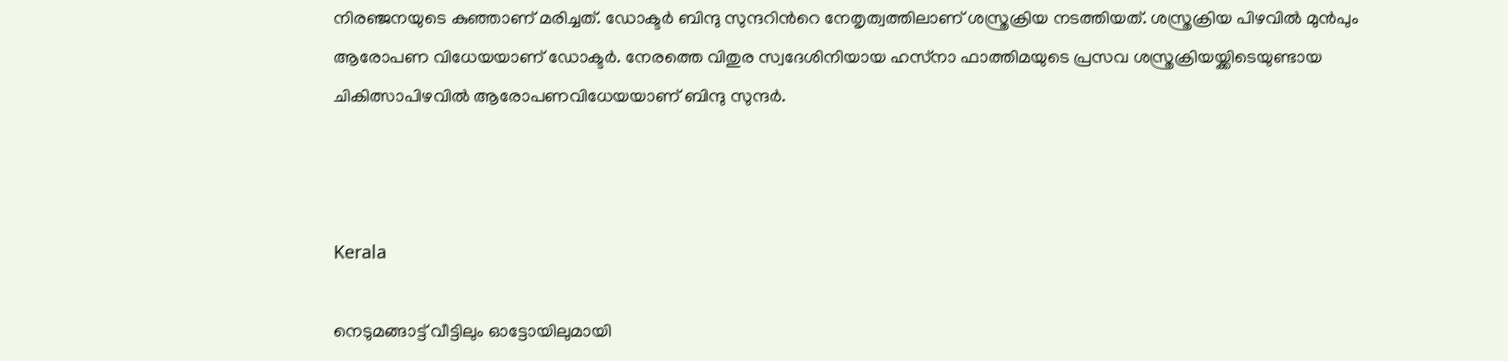നിരഞ്ജനയുടെ കുഞ്ഞാണ് മരിച്ചത്. ഡോക്ടർ ബിന്ദു സുന്ദറിന്‍റെ നേതൃത്വത്തിലാണ് ശസ്ത്രക്രിയ നടത്തിയത്. ശസ്ത്രക്രിയ പിഴവിൽ മുൻപും ആരോപണ വിധേയയാണ് ഡോക്ടർ. നേരത്തെ വിതുര സ്വദേശിനിയായ ഹസ്‌നാ ഫാത്തിമയുടെ പ്രസവ ശസ്ത്രക്രിയയ്ക്കിടെയുണ്ടായ ചികിത്സാപിഴവിൽ ആരോപണവിധേയയാണ് ബിന്ദു സുന്ദർ.



Kerala

നെടുമങ്ങാട്ട് വീട്ടിലും ഓട്ടോയിലുമായി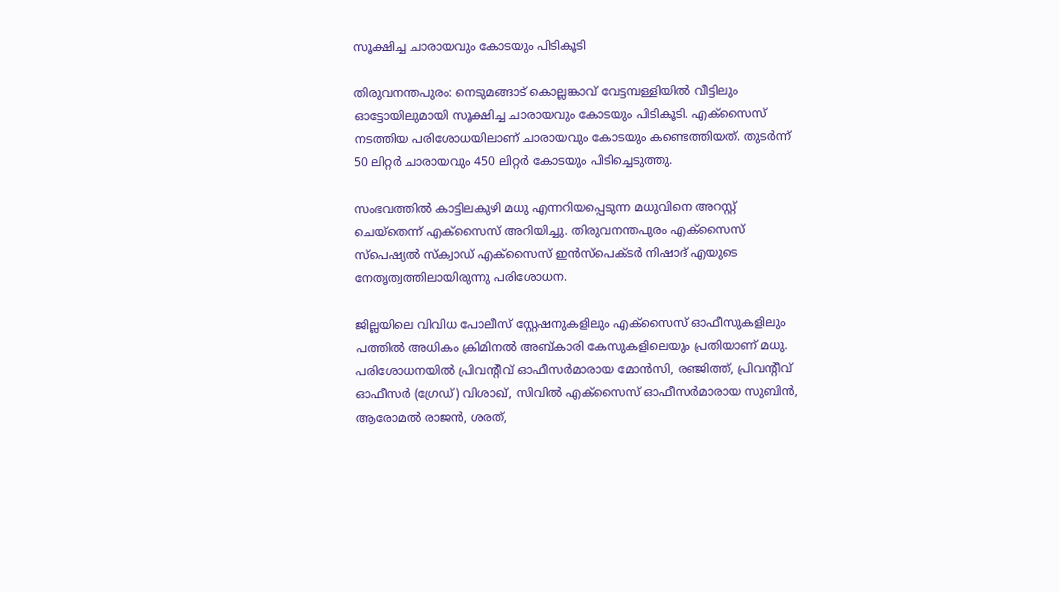സൂക്ഷിച്ച ചാരായവും കോടയും പിടികൂടി

തിരുവനന്തപുരം: നെടുമങ്ങാട് കൊല്ലങ്കാവ് വേട്ടമ്പള്ളിയിൽ വീട്ടിലും ഓട്ടോയിലുമായി സൂക്ഷിച്ച ചാരായവും കോടയും പിടികൂടി. എക്സൈസ് നടത്തിയ പരിശോധയിലാണ് ചാരായവും കോടയും കണ്ടെത്തിയത്. തുടർന്ന് 50 ലിറ്റർ ചാരായവും 450 ലിറ്റർ കോടയും പിടിച്ചെടുത്തു.

സംഭവത്തിൽ‌ കാട്ടിലകുഴി മധു എന്നറിയപ്പെടുന്ന മധുവിനെ അറസ്റ്റ് ചെയ്തെന്ന് എക്സൈസ് അറിയിച്ചു. തിരുവനന്തപുരം എക്സൈസ് സ്പെഷ്യൽ സ്‌ക്വാഡ് എക്‌സൈസ് ഇൻസ്‌പെക്ടർ നിഷാദ് എയുടെ നേതൃത്വത്തിലായിരുന്നു പരിശോധന.

ജില്ലയിലെ വിവിധ പോലീസ് സ്റ്റേഷനുകളിലും എക്‌സൈസ് ഓഫീസുകളിലും പത്തിൽ അധികം ക്രിമിനൽ അബ്കാരി കേസുകളിലെയും പ്രതിയാണ് മധു. പരിശോധനയിൽ പ്രിവന്‍റീവ് ഓഫീസർമാരായ മോൻസി, രഞ്ജിത്ത്, പ്രിവന്‍റീവ് ഓഫീസർ (ഗ്രേഡ്) വിശാഖ്, സിവിൽ എക്‌സൈസ് ഓഫീസർമാരായ സുബിൻ, ആരോമൽ രാജൻ, ശരത്,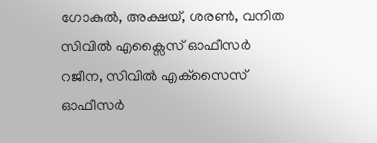ഗോകുൽ, അക്ഷയ്, ശരൺ, വനിത സിവിൽ എക്സൈസ് ഓഫീസർ റജീന, സിവിൽ എക്‌സൈസ് ഓഫീസർ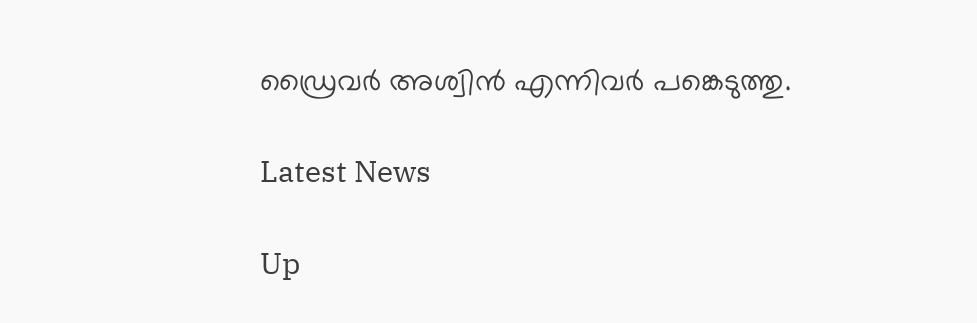ഡ്രൈവർ അശ്വിൻ എന്നിവർ പങ്കെടുത്തു.

Latest News

Up